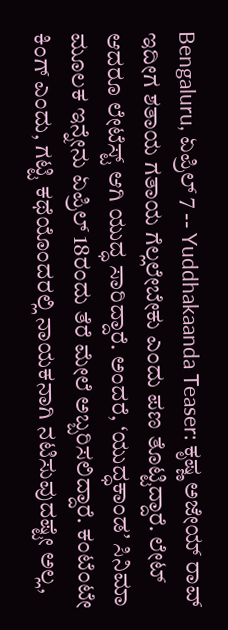Bengaluru, ಏಪ್ರಿಲ್ 7 -- Yuddhakaanda Teaser: ಕೃಷ್ಣ ಅಜೇಯ್ ರಾವ್ ಇದೀಗ ಶತಾಯ ಗತಾಯ ಗೆಲ್ಲಲೇಬೇಕು ಎಂದು ಪಣ ತೊಟ್ಟಿದ್ದಾರೆ. ಲೇಟ್ ಆದರೂ ಲೇಟೆಸ್ಟ್ ಆಗಿ ಯುದ್ಧ ಸಾರಿದ್ದಾರೆ. ಅಂದರೆ, ʻಯುದ್ಧಕಾಂಡʼ ಸಿನಿಮಾ ಮೂಲಕ ಇನ್ನೇನು ಏಪ್ರಿಲ್ 18ರಂದು ತೆರೆ ಮೇಲೆ ಅಬ್ಬರಿಸಲಿದ್ದಾರೆ. ಕಂಟೆಂಟೇ ಕಿಂಗ್ ಎಂದು, ಗಟ್ಟಿ ಕಥೆಯೊಂದರಲ್ಲಿ ನಾಯಕನಾಗಿ ನಟಿಸುವುದಷ್ಟೇ ಅಲ್ಲ,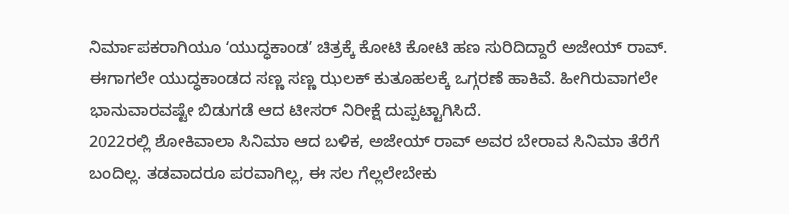ನಿರ್ಮಾಪಕರಾಗಿಯೂ ʻಯುದ್ಧಕಾಂಡʼ ಚಿತ್ರಕ್ಕೆ ಕೋಟಿ ಕೋಟಿ ಹಣ ಸುರಿದಿದ್ದಾರೆ ಅಜೇಯ್ ರಾವ್. ಈಗಾಗಲೇ ಯುದ್ಧಕಾಂಡದ ಸಣ್ಣ ಸಣ್ಣ ಝಲಕ್ ಕುತೂಹಲಕ್ಕೆ ಒಗ್ಗರಣೆ ಹಾಕಿವೆ. ಹೀಗಿರುವಾಗಲೇ ಭಾನುವಾರವಷ್ಟೇ ಬಿಡುಗಡೆ ಆದ ಟೀಸರ್ ನಿರೀಕ್ಷೆ ದುಪ್ಪಟ್ಟಾಗಿಸಿದೆ.
2022ರಲ್ಲಿ ಶೋಕಿವಾಲಾ ಸಿನಿಮಾ ಆದ ಬಳಿಕ, ಅಜೇಯ್ ರಾವ್ ಅವರ ಬೇರಾವ ಸಿನಿಮಾ ತೆರೆಗೆ ಬಂದಿಲ್ಲ. ತಡವಾದರೂ ಪರವಾಗಿಲ್ಲ, ಈ ಸಲ ಗೆಲ್ಲಲೇಬೇಕು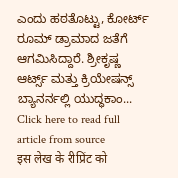ಎಂದು ಹಠತೊಟ್ಟು, ಕೋರ್ಟ್ ರೂಮ್ ಡ್ರಾಮಾದ ಜತೆಗೆ ಆಗಮಿಸಿದ್ದಾರೆ. ಶ್ರೀಕೃಷ್ಣ ಆರ್ಟ್ಸ್ ಮತ್ತು ಕ್ರಿಯೇಷನ್ಸ್ ಬ್ಯಾನರ್ನಲ್ಲಿ ಯುದ್ಧಕಾಂ...
Click here to read full article from source
इस लेख के रीप्रिंट को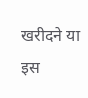खरीदने या इस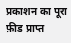प्रकाशन का पूरा फ़ीड प्राप्त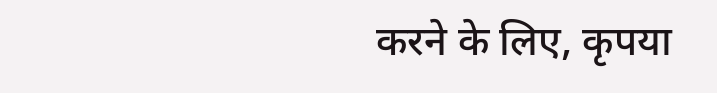करने के लिए, कृपया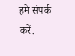हमे संपर्क करें.